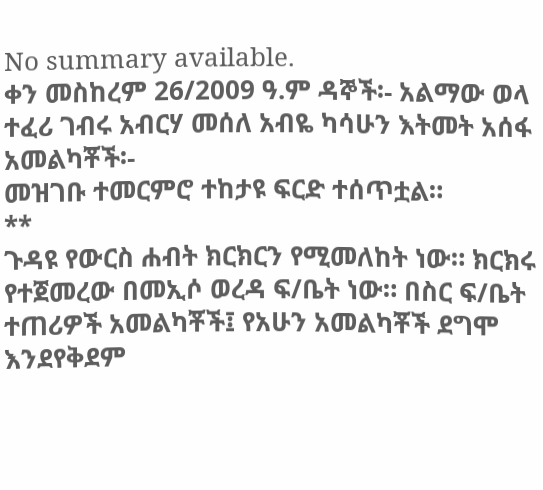No summary available.
ቀን መስከረም 26/2009 ዓ.ም ዳኞች፡- አልማው ወላ ተፈሪ ገብሩ አብርሃ መሰለ አብዬ ካሳሁን እትመት አሰፋ አመልካቾች፡-
መዝገቡ ተመርምሮ ተከታዩ ፍርድ ተሰጥቷል።
**
ጉዳዩ የውርስ ሐብት ክርክርን የሚመለከት ነው። ክርክሩ የተጀመረው በመኢሶ ወረዳ ፍ/ቤት ነው። በስር ፍ/ቤት ተጠሪዎች አመልካቾች፤ የአሁን አመልካቾች ደግሞ እንደየቅደም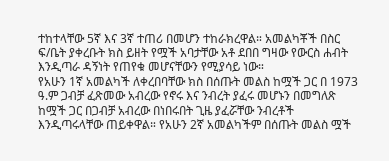ተከተላቸው 5ኛ እና 3ኛ ተጠሪ በመሆን ተከራክረዋል። አመልካቾች በስር ፍ/ቤት ያቀረቡት ክስ ይዘት የሟች አባታቸው አቶ ደበበ ግዛው የውርስ ሐብት እንዲጣራ ዳኝነት የጠየቁ መሆናቸውን የሚያሳይ ነው።
የአሁን 1ኛ አመልካች ለቀረበባቸው ክስ በሰጡት መልስ ከሟች ጋር በ 1973 ዓ.ም ጋብቻ ፈጽመው አብረው የኖሩ እና ንብረት ያፈሩ መሆኑን በመግለጽ ከሟች ጋር በጋብቻ አብረው በነበሩበት ጊዜ ያፈሯቸው ንብረቶች እንዲጣሩላቸው ጠይቀዋል። የአሁን 2ኛ አመልካችም በሰጡት መልስ ሟች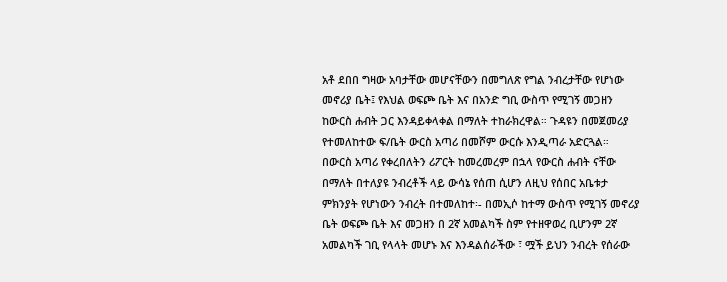አቶ ደበበ ግዛው አባታቸው መሆናቸውን በመግለጽ የግል ንብረታቸው የሆነው መኖሪያ ቤት፤ የእህል ወፍጮ ቤት እና በአንድ ግቢ ውስጥ የሚገኝ መጋዘን ከውርስ ሐብት ጋር እንዳይቀላቀል በማለት ተከራክረዋል። ጉዳዩን በመጀመሪያ የተመለከተው ፍ/ቤት ውርስ አጣሪ በመሾም ውርሱ እንዲጣራ አድርጓል።
በውርስ አጣሪ የቀረበለትን ሪፖርት ከመረመረም በኋላ የውርስ ሐብት ናቸው በማለት በተለያዩ ንብረቶች ላይ ውሳኔ የሰጠ ሲሆን ለዚህ የሰበር አቤቱታ ምክንያት የሆነውን ንብረት በተመለከተ፡- በመኢሶ ከተማ ውስጥ የሚገኝ መኖሪያ ቤት ወፍጮ ቤት እና መጋዘን በ 2ኛ አመልካች ስም የተዘዋወረ ቢሆንም 2ኛ አመልካች ገቢ የላላት መሆኑ እና እንዳልሰራችው ፣ ሟች ይህን ንብረት የሰራው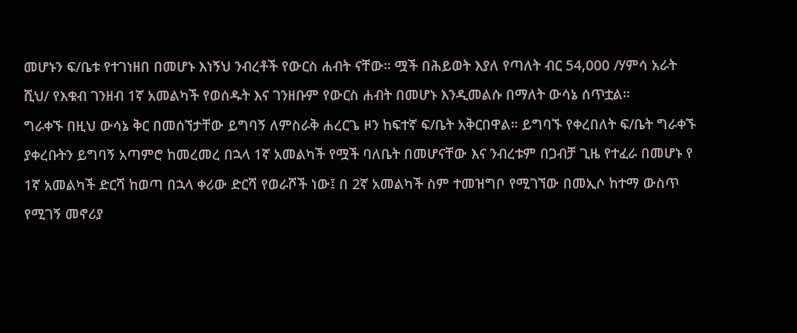መሆኑን ፍ/ቤቱ የተገነዘበ በመሆኑ እነኝህ ንብረቶች የውርስ ሐብት ናቸው። ሟች በሕይወት እያለ የጣለት ብር 54,000 /ሃምሳ አራት ሺህ/ የእቁብ ገንዘብ 1ኛ አመልካች የወሰዱት እና ገንዘቡም የውርስ ሐብት በመሆኑ እንዲመልሱ በማለት ውሳኔ ሰጥቷል።
ግራቀኙ በዚህ ውሳኔ ቅር በመሰኘታቸው ይግባኝ ለምስራቅ ሐረርጌ ዞን ከፍተኛ ፍ/ቤት አቅርበዋል። ይግባኙ የቀረበለት ፍ/ቤት ግራቀኙ ያቀረቡትን ይግባኝ አጣምሮ ከመረመረ በኋላ 1ኛ አመልካች የሟች ባለቤት በመሆናቸው እና ንብረቱም በጋብቻ ጊዜ የተፈራ በመሆኑ የ 1ኛ አመልካች ድርሻ ከወጣ በኋላ ቀሪው ድርሻ የወራሾች ነው፤ በ 2ኛ አመልካች ስም ተመዝግቦ የሚገኘው በመኢሶ ከተማ ውስጥ የሚገኝ መኖሪያ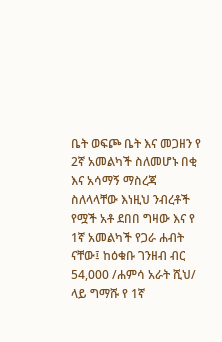ቤት ወፍጮ ቤት እና መጋዘን የ 2ኛ አመልካች ስለመሆኑ በቂ እና አሳማኝ ማስረጃ ስለላላቸው እነዚህ ንብረቶች የሟች አቶ ደበበ ግዛው እና የ 1ኛ አመልካች የጋራ ሐብት ናቸው፤ ከዕቁቡ ገንዘብ ብር 54,000 /ሐምሳ አራት ሺህ/ ላይ ግማሹ የ 1ኛ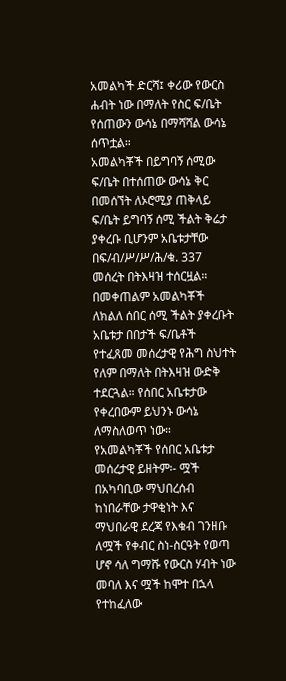አመልካች ድርሻ፤ ቀሪው የውርስ ሐብት ነው በማለት የስር ፍ/ቤት የሰጠውን ውሳኔ በማሻሻል ውሳኔ ሰጥቷል።
አመልካቾች በይግባኝ ሰሚው ፍ/ቤት በተሰጠው ውሳኔ ቅር በመሰኘት ለኦሮሚያ ጠቅላይ ፍ/ቤት ይግባኝ ሰሚ ችልት ቅሬታ ያቀረቡ ቢሆንም አቤቱታቸው በፍ/ብ/ሥ/ሥ/ሕ/ቁ. 337 መሰረት በትእዛዝ ተሰርዟል። በመቀጠልም አመልካቾች ለክልለ ሰበር ሰሚ ችልት ያቀረቡት አቤቱታ በበታች ፍ/ቤቶች የተፈጸመ መሰረታዊ የሕግ ስህተት የለም በማለት በትእዛዝ ውድቅ ተደርጓል። የሰበር አቤቱታው የቀረበውም ይህንኑ ውሳኔ ለማስለወጥ ነው።
የአመልካቾች የሰበር አቤቱታ መሰረታዊ ይዘትም፡- ሟች በአካባቢው ማህበረሰብ ከነበራቸው ታዋቂነት እና ማህበራዊ ደረጃ የእቁብ ገንዘቡ ለሟች የቀብር ስነ-ስርዓት የወጣ ሆኖ ሳለ ግማሹ የውርስ ሃብት ነው መባለ እና ሟች ከሞተ በኋላ የተከፈለው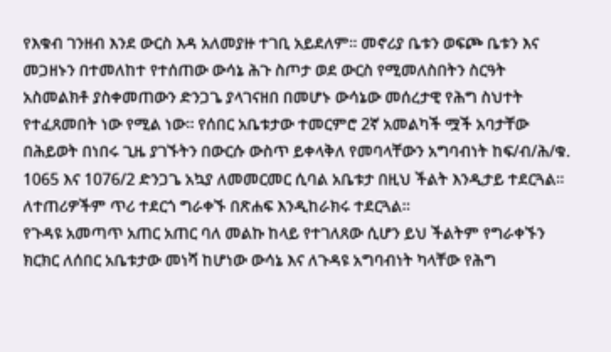የእቁብ ገንዘብ እንደ ውርስ እዳ አለመያዙ ተገቢ አይደለም። መኖሪያ ቤቱን ወፍጮ ቤቱን እና መጋዘኑን በተመለከተ የተሰጠው ውሳኔ ሕጉ ስጦታ ወደ ውርስ የሚመለስበትን ስርዓት አስመልክቶ ያስቀመጠውን ድንጋጌ ያላገናዘበ በመሆኑ ውሳኔው መሰረታዊ የሕግ ስህተት የተፈጸመበት ነው የሚል ነው። የሰበር አቤቱታው ተመርምሮ 2ኛ አመልካች ሟች አባታቸው በሕይወት በነበሩ ጊዜ ያገኙትን በውርሱ ውስጥ ይቀላቅለ የመባላቸውን አግባብነት ከፍ/ብ/ሕ/ቁ. 1065 እና 1076/2 ድንጋጌ አኳያ ለመመርመር ሲባል አቤቱታ በዚህ ችልት እንዲታይ ተደርጓል። ለተጠሪዎችም ጥሪ ተደርጎ ግራቀኙ በጽሐፍ እንዲከራክሩ ተደርጓል።
የጉዳዩ አመጣጥ አጠር አጠር ባለ መልኩ ከላይ የተገለጸው ሲሆን ይህ ችልትም የግራቀኙን ክርክር ለሰበር አቤቱታው መነሻ ከሆነው ውሳኔ እና ለጉዳዩ አግባብነት ካላቸው የሕግ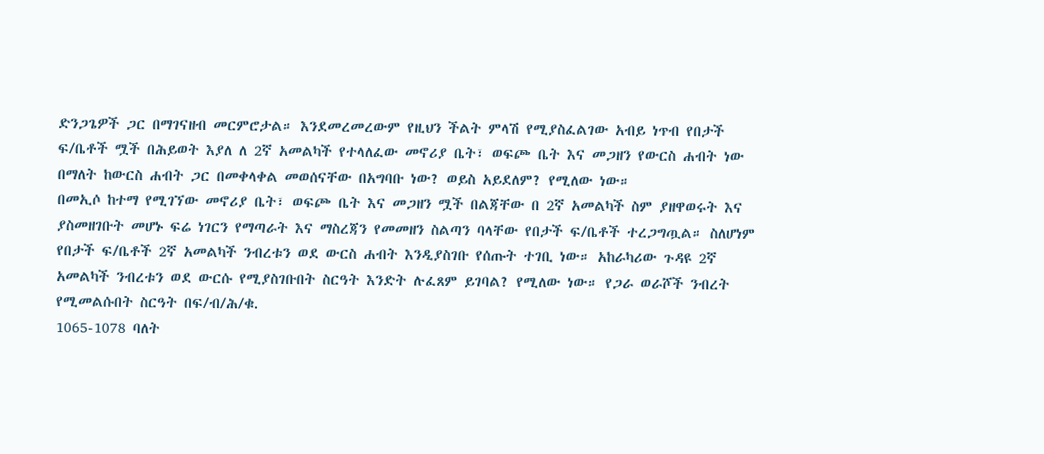ድንጋጌዎች ጋር በማገናዘብ መርምሮታል። እንደመረመረውም የዚህን ችልት ምላሽ የሚያስፈልገው አብይ ነጥብ የበታች ፍ/ቤቶች ሟች በሕይወት እያለ ለ 2ኛ አመልካች የተላለፈው መኖሪያ ቤት፣ ወፍጮ ቤት እና መጋዘን የውርስ ሐብት ነው በማለት ከውርስ ሐብት ጋር በመቀላቀል መወሰናቸው በአግባቡ ነው? ወይስ አይደለም? የሚለው ነው።
በመኢሶ ከተማ የሚገኘው መኖሪያ ቤት፣ ወፍጮ ቤት እና መጋዘን ሟች በልጃቸው በ 2ኛ አመልካች ስም ያዘዋወሩት እና ያስመዘገቡት መሆኑ ፍሬ ነገርን የማጣራት እና ማስረጃን የመመዘን ስልጣን ባላቸው የበታች ፍ/ቤቶች ተረጋግጧል። ስለሆነም የበታች ፍ/ቤቶች 2ኛ አመልካች ንብረቱን ወደ ውርስ ሐብት እንዲያስገቡ የሰጡት ተገቢ ነው። አከራካሪው ጉዳዩ 2ኛ አመልካች ንብረቱን ወደ ውርሱ የሚያስገቡበት ስርዓት እንድት ሉፈጸም ይገባል? የሚለው ነው። የጋራ ወራሾች ንብረት የሚመልሱበት ስርዓት በፍ/ብ/ሕ/ቁ.
1065-1078 ባለት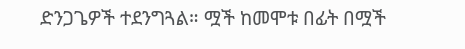ድንጋጌዎች ተደንግጓል። ሟች ከመሞቱ በፊት በሟች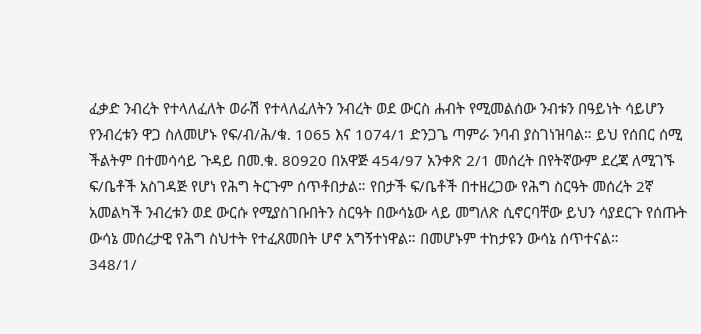ፈቃድ ንብረት የተላለፈለት ወራሽ የተላለፈለትን ንብረት ወደ ውርስ ሐብት የሚመልሰው ንብቱን በዓይነት ሳይሆን የንብረቱን ዋጋ ስለመሆኑ የፍ/ብ/ሕ/ቁ. 1065 እና 1074/1 ድንጋጌ ጣምራ ንባብ ያስገነዝባል። ይህ የሰበር ሰሚ ችልትም በተመሳሳይ ጉዳይ በመ.ቁ. 80920 በአዋጅ 454/97 አንቀጽ 2/1 መሰረት በየትኛውም ደረጃ ለሚገኙ ፍ/ቤቶች አስገዳጅ የሆነ የሕግ ትርጉም ሰጥቶበታል። የበታች ፍ/ቤቶች በተዘረጋው የሕግ ስርዓት መሰረት 2ኛ አመልካች ንብረቱን ወደ ውርሱ የሚያስገቡበትን ስርዓት በውሳኔው ላይ መግለጽ ሲኖርባቸው ይህን ሳያደርጉ የሰጡት ውሳኔ መሰረታዊ የሕግ ስህተት የተፈጸመበት ሆኖ አግኝተነዋል። በመሆኑም ተከታዩን ውሳኔ ሰጥተናል።
348/1/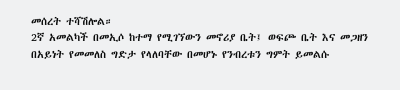መሰረት ተሻሽሎል።
2ኛ አመልካች በመኢሶ ከተማ የሚገኘውን መኖሪያ ቤት፤ ወፍጮ ቤት እና መጋዘን በአይነት የመመለስ ግድታ የላለባቸው በመሆኑ የንብረቱን ግምት ይመልሱ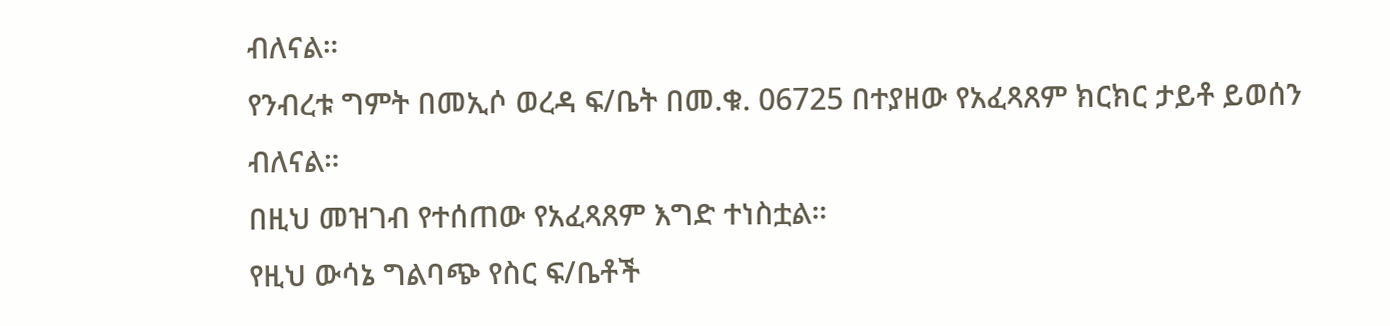ብለናል።
የንብረቱ ግምት በመኢሶ ወረዳ ፍ/ቤት በመ.ቁ. 06725 በተያዘው የአፈጻጸም ክርክር ታይቶ ይወሰን ብለናል።
በዚህ መዝገብ የተሰጠው የአፈጻጸም እግድ ተነስቷል።
የዚህ ውሳኔ ግልባጭ የስር ፍ/ቤቶች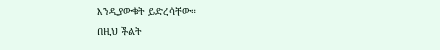እንዲያውቁት ይድረሳቸው።
በዚህ ችልት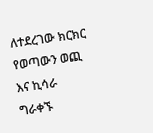ለተደረገው ክርክር የወጣውን ወጪ እና ኪሳራ ግራቀኙ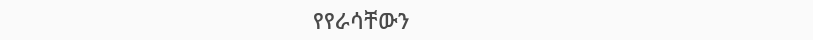የየራሳቸውን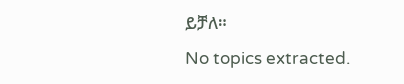ይቻለ።
No topics extracted.